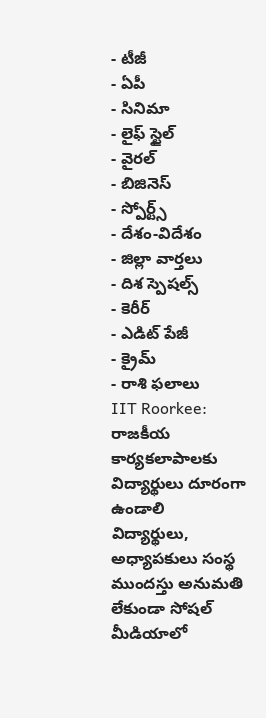- టీజీ
- ఏపీ
- సినిమా
- లైఫ్ స్టైల్
- వైరల్
- బిజినెస్
- స్పోర్ట్స్
- దేశం-విదేశం
- జిల్లా వార్తలు
- దిశ స్పెషల్స్
- కెరీర్
- ఎడిట్ పేజీ
- క్రైమ్
- రాశి ఫలాలు
IIT Roorkee: రాజకీయ కార్యకలాపాలకు విద్యార్థులు దూరంగా ఉండాలి
విద్యార్థులు, అధ్యాపకులు సంస్థ ముందస్తు అనుమతి లేకుండా సోషల్ మీడియాలో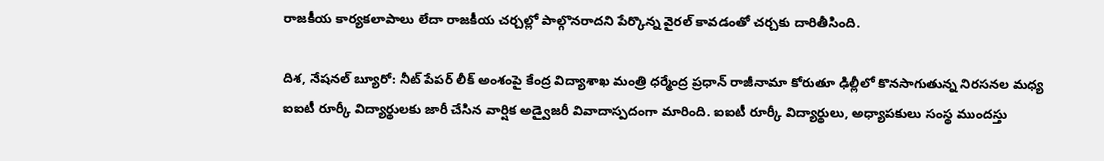రాజకీయ కార్యకలాపాలు లేదా రాజకీయ చర్చల్లో పాల్గొనరాదని పేర్కొన్న వైరల్ కావడంతో చర్చకు దారితీసింది.

దిశ, నేషనల్ బ్యూరో: నీట్ పేపర్ లీక్ అంశంపై కేంద్ర విద్యాశాఖ మంత్రి ధర్మేంద్ర ప్రధాన్ రాజీనామా కోరుతూ ఢిల్లీలో కొనసాగుతున్న నిరసనల మధ్య ఐఐటీ రూర్కీ విద్యార్థులకు జారీ చేసిన వార్షిక అడ్వైజరీ వివాదాస్పదంగా మారింది. ఐఐటీ రూర్కీ విద్యార్థులు, అధ్యాపకులు సంస్థ ముందస్తు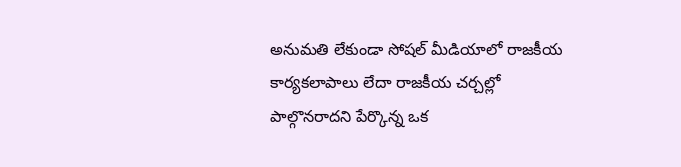అనుమతి లేకుండా సోషల్ మీడియాలో రాజకీయ కార్యకలాపాలు లేదా రాజకీయ చర్చల్లో పాల్గొనరాదని పేర్కొన్న ఒక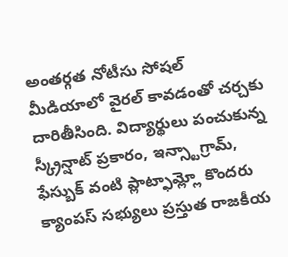అంతర్గత నోటీసు సోషల్ మీడియాలో వైరల్ కావడంతో చర్చకు దారితీసింది. విద్యార్థులు పంచుకున్న స్క్రీన్షాట్ ప్రకారం, ఇన్స్టాగ్రామ్, ఫేస్బుక్ వంటి ప్లాట్ఫామ్ల్లో కొందరు క్యాంపస్ సభ్యులు ప్రస్తుత రాజకీయ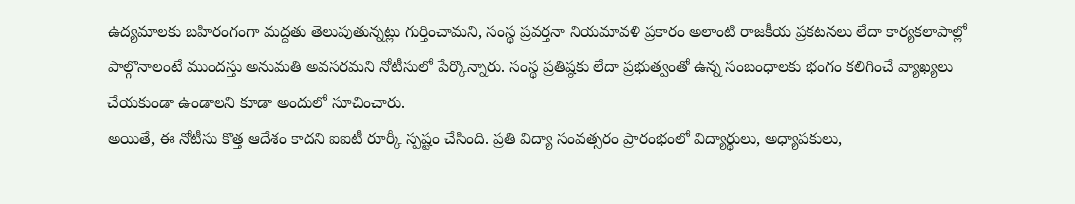ఉద్యమాలకు బహిరంగంగా మద్దతు తెలుపుతున్నట్లు గుర్తించామని, సంస్థ ప్రవర్తనా నియమావళి ప్రకారం అలాంటి రాజకీయ ప్రకటనలు లేదా కార్యకలాపాల్లో పాల్గొనాలంటే ముందస్తు అనుమతి అవసరమని నోటీసులో పేర్కొన్నారు. సంస్థ ప్రతిష్ఠకు లేదా ప్రభుత్వంతో ఉన్న సంబంధాలకు భంగం కలిగించే వ్యాఖ్యలు చేయకుండా ఉండాలని కూడా అందులో సూచించారు.
అయితే, ఈ నోటీసు కొత్త ఆదేశం కాదని ఐఐటీ రూర్కీ స్పష్టం చేసింది. ప్రతి విద్యా సంవత్సరం ప్రారంభంలో విద్యార్థులు, అధ్యాపకులు,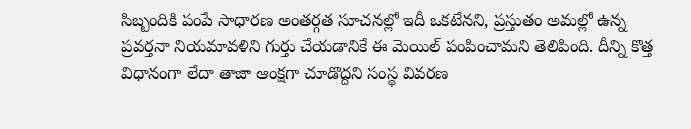సిబ్బందికి పంపే సాధారణ అంతర్గత సూచనల్లో ఇదీ ఒకటేనని, ప్రస్తుతం అమల్లో ఉన్న ప్రవర్తనా నియమావళిని గుర్తు చేయడానికే ఈ మెయిల్ పంపించామని తెలిపింది. దీన్ని కొత్త విధానంగా లేదా తాజా ఆంక్షగా చూడొద్దని సంస్థ వివరణ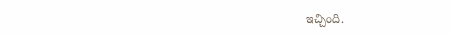ఇచ్చింది.